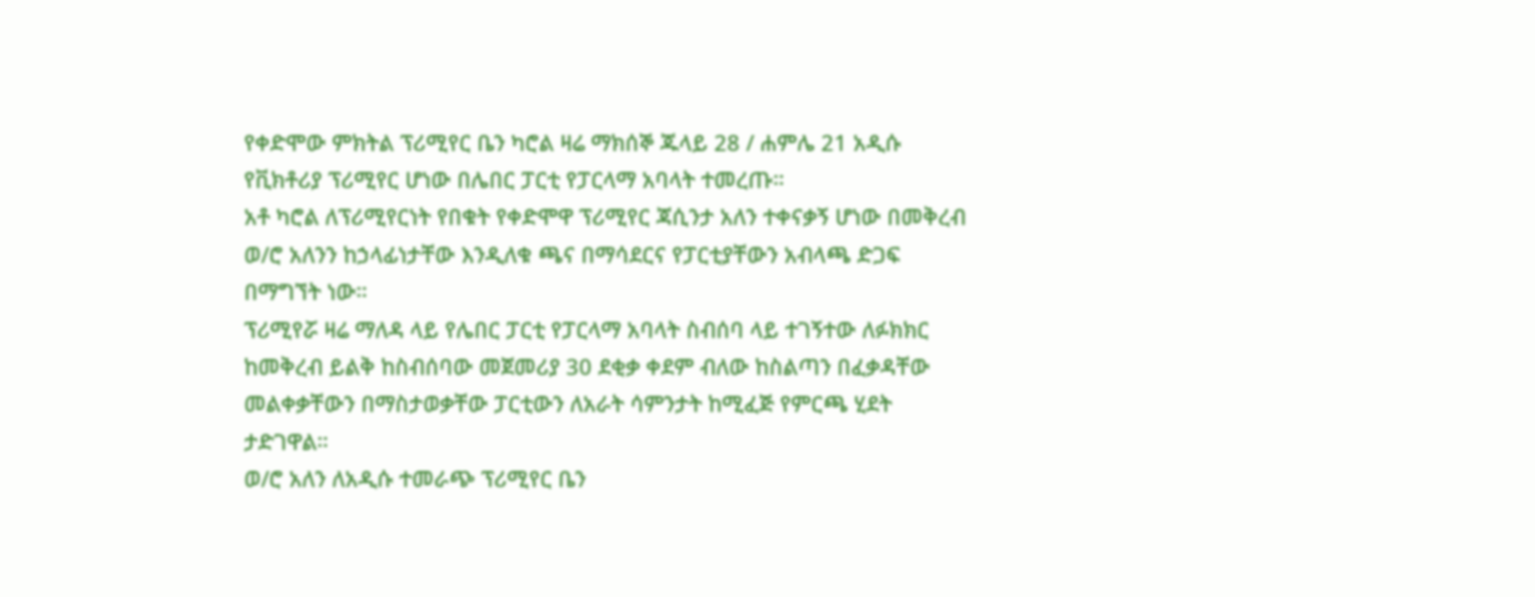የቀድሞው ምክትል ፕሪሚየር ቤን ካሮል ዛሬ ማክሰኞ ጁላይ 28 / ሐምሌ 21 አዲሱ የቪክቶሪያ ፕሪሚየር ሆነው በሌበር ፓርቲ የፓርላማ አባላት ተመረጡ።
አቶ ካሮል ለፕሪሚየርነት የበቁት የቀድሞዋ ፕሪሚየር ጃሲንታ አለን ተቀናቃኝ ሆነው በመቅረብ ወ/ሮ አለንን ከኃላፊነታቸው እንዲለቁ ጫና በማሳደርና የፓርቲያቸውን አብላጫ ድጋፍ በማግኘት ነው።
ፕሪሚየሯ ዛሬ ማለዳ ላይ የሌበር ፓርቲ የፓርላማ አባላት ስብሰባ ላይ ተገኝተው ለፉክክር ከመቅረብ ይልቅ ከስብሰባው መጀመሪያ 30 ደቂቃ ቀደም ብለው ከስልጣን በፈቃዳቸው መልቀቃቸውን በማስታወቃቸው ፓርቲውን ለአራት ሳምንታት ከሚፈጅ የምርጫ ሂደት ታድገዋል።
ወ/ሮ አለን ለአዲሱ ተመራጭ ፕሪሚየር ቤን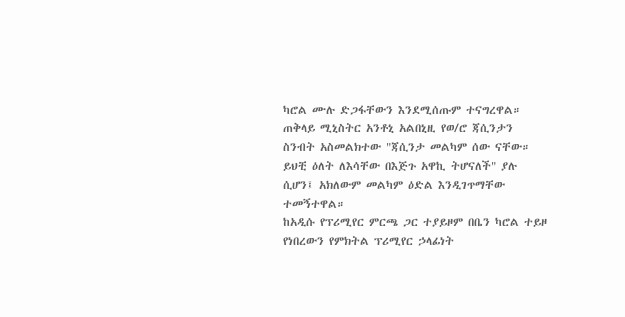ካሮል ሙሉ ድጋፋቸውን እንደሚሰጡም ተናግረዋል።
ጠቅላይ ሚኒስትር አንቶኒ አልበኒዚ የወ/ሮ ጃሲንታን ስንብት አስመልክተው "ጃሲንታ መልካም ሰው ናቸው። ይህቺ ዕለት ለእሳቸው በእጅጉ አዋኪ ትሆናለች" ያሉ ሲሆን፤ አክለውም መልካም ዕድል እንዲገጥማቸው ተመኝተዋል።
ከአዲሱ የፕሪሚየር ምርጫ ጋር ተያይዞም በቤን ካሮል ተይዞ የነበረውን የምክትል ፕሪሚየር ኃላፊነት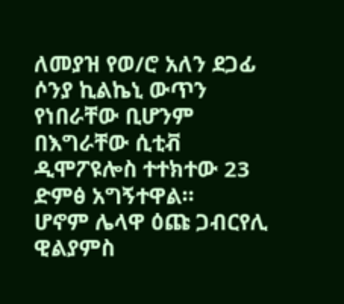ለመያዝ የወ/ሮ አለን ደጋፊ ሶንያ ኪልኬኒ ውጥን የነበራቸው ቢሆንም በእግራቸው ሲቲቭ ዲሞፖዩሎስ ተተክተው 23 ድምፅ አግኝተዋል።
ሆኖም ሌላዋ ዕጩ ጋብርየሊ ዊልያምስ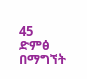45 ድምፅ በማግኘት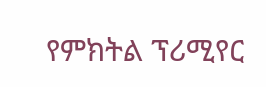የምክትል ፕሪሚየር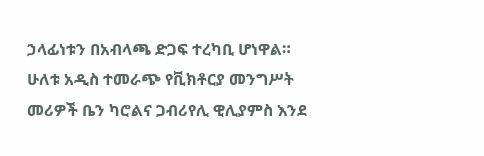ኃላፊነቱን በአብላጫ ድጋፍ ተረካቢ ሆነዋል።
ሁለቱ አዲስ ተመራጭ የቪክቶርያ መንግሥት መሪዎች ቤን ካሮልና ጋብሪየሊ ዊሊያምስ እንደ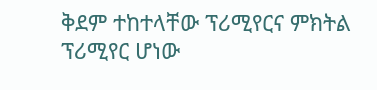ቅደም ተከተላቸው ፕሪሚየርና ምክትል ፕሪሚየር ሆነው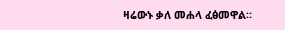ዛሬውኑ ቃለ መሐላ ፈፅመዋል።